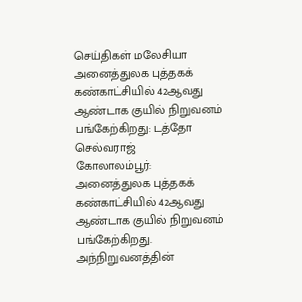செய்திகள் மலேசியா
அனைத்துலக புத்தகக் கண்காட்சியில் 42ஆவது ஆண்டாக குயில் நிறுவனம் பங்கேற்கிறது: டத்தோ செல்வராஜ்
கோலாலம்பூர்:
அனைத்துலக புத்தகக் கண்காட்சியில் 42ஆவது ஆண்டாக குயில் நிறுவனம் பங்கேற்கிறது.
அந்நிறுவனத்தின்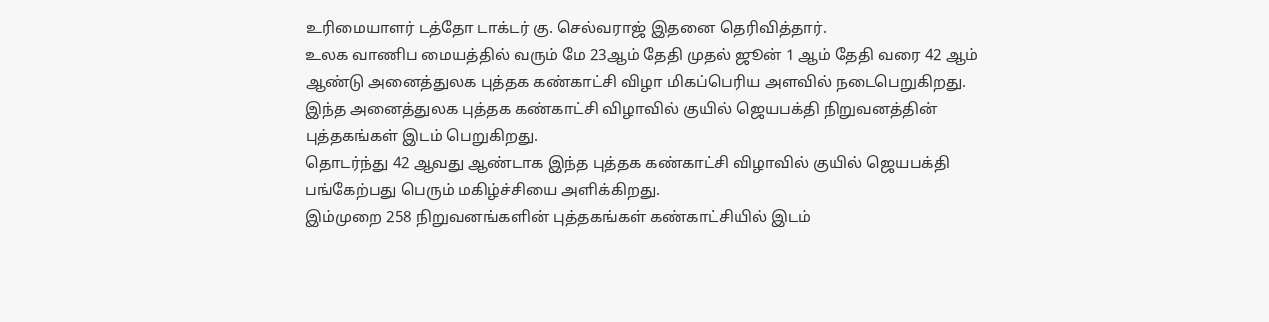உரிமையாளர் டத்தோ டாக்டர் கு. செல்வராஜ் இதனை தெரிவித்தார்.
உலக வாணிப மையத்தில் வரும் மே 23ஆம் தேதி முதல் ஜூன் 1 ஆம் தேதி வரை 42 ஆம் ஆண்டு அனைத்துலக புத்தக கண்காட்சி விழா மிகப்பெரிய அளவில் நடைபெறுகிறது.
இந்த அனைத்துலக புத்தக கண்காட்சி விழாவில் குயில் ஜெயபக்தி நிறுவனத்தின் புத்தகங்கள் இடம் பெறுகிறது.
தொடர்ந்து 42 ஆவது ஆண்டாக இந்த புத்தக கண்காட்சி விழாவில் குயில் ஜெயபக்தி பங்கேற்பது பெரும் மகிழ்ச்சியை அளிக்கிறது.
இம்முறை 258 நிறுவனங்களின் புத்தகங்கள் கண்காட்சியில் இடம்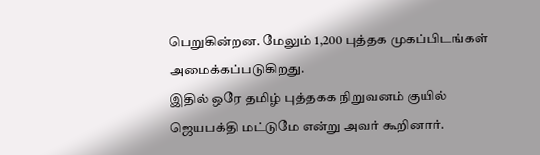பெறுகின்றன. மேலும் 1,200 புத்தக முகப்பிடங்கள் அமைக்கப்படுகிறது.
இதில் ஒரே தமிழ் புத்தகக நிறுவனம் குயில் ஜெயபக்தி மட்டுமே என்று அவர் கூறினார்.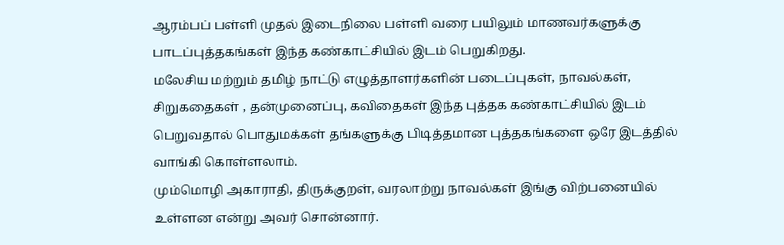ஆரம்பப் பள்ளி முதல் இடைநிலை பள்ளி வரை பயிலும் மாணவர்களுக்கு பாடப்புத்தகங்கள் இந்த கண்காட்சியில் இடம் பெறுகிறது.
மலேசிய மற்றும் தமிழ் நாட்டு எழுத்தாளர்களின் படைப்புகள், நாவல்கள், சிறுகதைகள் , தன்முனைப்பு, கவிதைகள் இந்த புத்தக கண்காட்சியில் இடம் பெறுவதால் பொதுமக்கள் தங்களுக்கு பிடித்தமான புத்தகங்களை ஒரே இடத்தில் வாங்கி கொள்ளலாம்.
மும்மொழி அகாராதி, திருக்குறள், வரலாற்று நாவல்கள் இங்கு விற்பனையில் உள்ளன என்று அவர் சொன்னார்.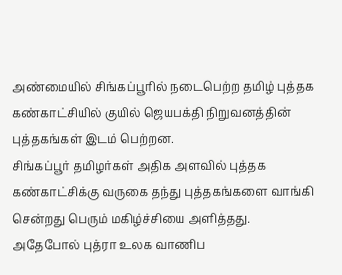அண்மையில் சிங்கப்பூரில் நடைபெற்ற தமிழ் புத்தக கண்காட்சியில் குயில் ஜெயபக்தி நிறுவனத்தின் புத்தகங்கள் இடம் பெற்றன.
சிங்கப்பூர் தமிழர்கள் அதிக அளவில் புத்தக கண்காட்சிக்கு வருகை தந்து புத்தகங்களை வாங்கி சென்றது பெரும் மகிழ்ச்சியை அளித்தது.
அதேபோல் புத்ரா உலக வாணிப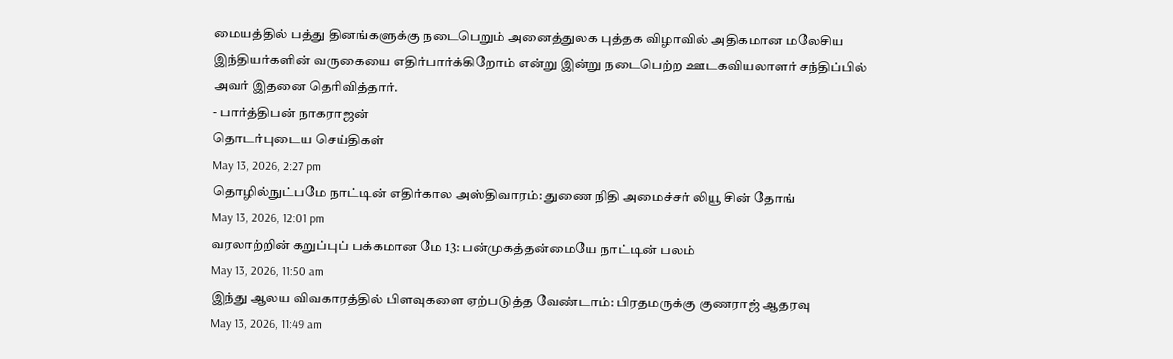மையத்தில் பத்து தினங்களுக்கு நடைபெறும் அனைத்துலக புத்தக விழாவில் அதிகமான மலேசிய இந்தியர்களின் வருகையை எதிர்பார்க்கிறோம் என்று இன்று நடைபெற்ற ஊடகவியலாளர் சந்திப்பில் அவர் இதனை தெரிவித்தார்.
- பார்த்திபன் நாகராஜன்
தொடர்புடைய செய்திகள்
May 13, 2026, 2:27 pm
தொழில்நுட்பமே நாட்டின் எதிர்கால அஸ்திவாரம்: துணை நிதி அமைச்சர் லியூ சின் தோங்
May 13, 2026, 12:01 pm
வரலாற்றின் கறுப்புப் பக்கமான மே 13: பன்முகத்தன்மையே நாட்டின் பலம்
May 13, 2026, 11:50 am
இந்து ஆலய விவகாரத்தில் பிளவுகளை ஏற்படுத்த வேண்டாம்: பிரதமருக்கு குணராஜ் ஆதரவு
May 13, 2026, 11:49 am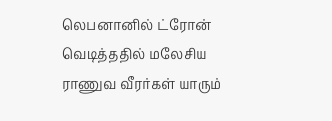லெபனானில் ட்ரோன் வெடித்ததில் மலேசிய ராணுவ வீரர்கள் யாரும்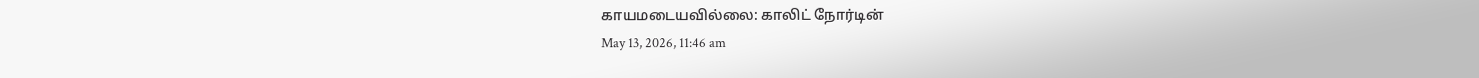காயமடையவில்லை: காலிட் நோர்டின்
May 13, 2026, 11:46 am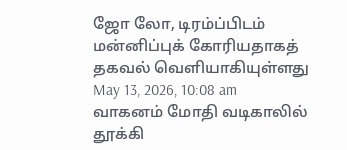ஜோ லோ, டிரம்ப்பிடம் மன்னிப்புக் கோரியதாகத் தகவல் வெளியாகியுள்ளது
May 13, 2026, 10:08 am
வாகனம் மோதி வடிகாலில் தூக்கி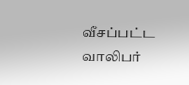வீசப்பட்ட வாலிபர்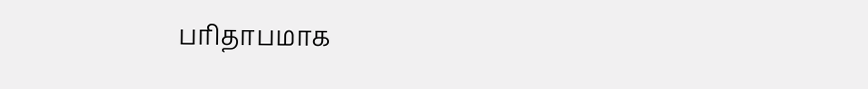பரிதாபமாக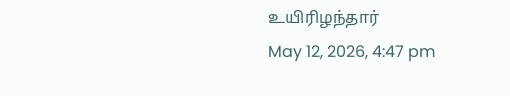உயிரிழந்தார்
May 12, 2026, 4:47 pm